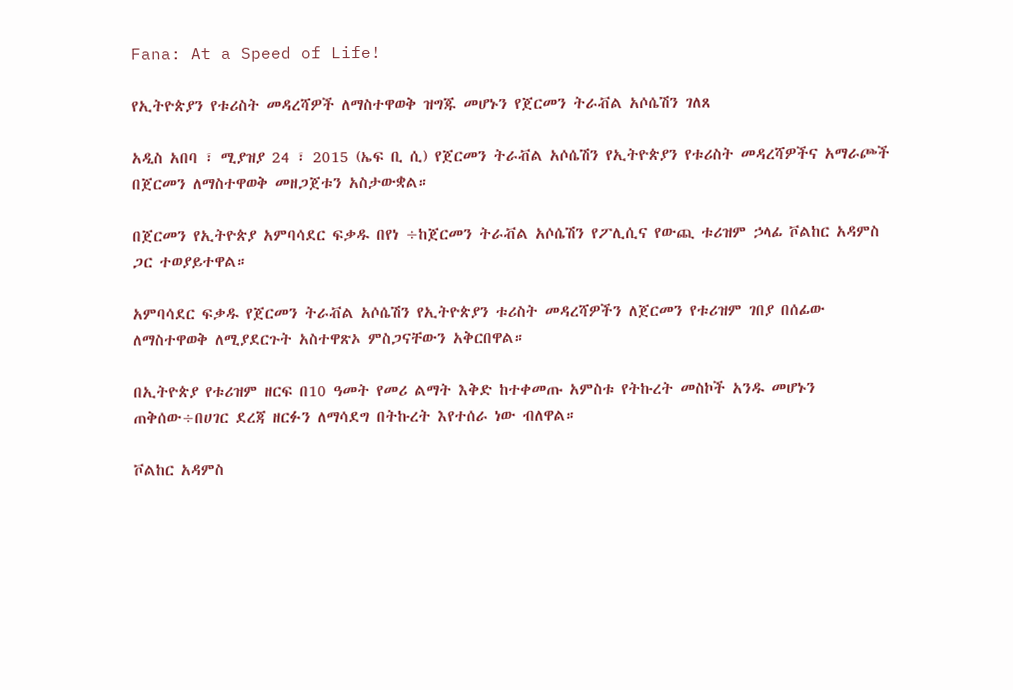Fana: At a Speed of Life!

የኢትዮጵያን የቱሪስት መዳረሻዎች ለማስተዋወቅ ዝግጁ መሆኑን የጀርመን ትራቭል አሶሴሽን ገለጸ

አዲስ አበባ ፣ ሚያዝያ 24 ፣ 2015 (ኤፍ ቢ ሲ) የጀርመን ትራቭል አሶሴሽን የኢትዮጵያን የቱሪስት መዳረሻዎችና አማራጮች በጀርመን ለማስተዋወቅ መዘጋጀቱን አስታውቋል።

በጀርመን የኢትዮጵያ አምባሳደር ፍቃዱ በየነ ÷ከጀርመን ትራቭል አሶሴሽን የፖሊሲና የውጪ ቱሪዝም ኃላፊ ቮልከር አዳምስ ጋር ተወያይተዋል።

አምባሳደር ፍቃዱ የጀርመን ትራቭል አሶሴሽን የኢትዮጵያን ቱሪስት መዳረሻዎችን ለጀርመን የቱሪዝም ገበያ በሰፊው ለማስተዋወቅ ለሚያደርጉት አስተዋጽኦ ምስጋናቸውን አቅርበዋል።

በኢትዮጵያ የቱሪዝም ዘርፍ በ10 ዓመት የመሪ ልማት እቅድ ከተቀመጡ አምስቱ የትኩረት መስኮች አንዱ መሆኑን ጠቅሰው÷በሀገር ደረጃ ዘርፉን ለማሳደግ በትኩረት እየተሰራ ነው ብለዋል።

ቮልከር አዳምስ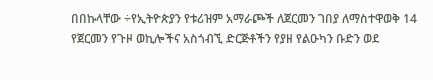በበኩላቸው ÷የኢትዮጵያን የቱሪዝም አማራጮች ለጀርመን ገበያ ለማስተዋወቅ 14 የጀርመን የጉዞ ወኪሎችና አስጎብኚ ድርጅቶችን የያዘ የልዑካን ቡድን ወደ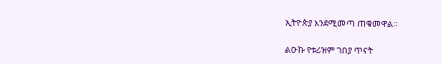ኢትዮጵያ እንደሚመጣ ጠቁመዋል።

ልዑኩ የቱሪዝም ገበያ ጥናት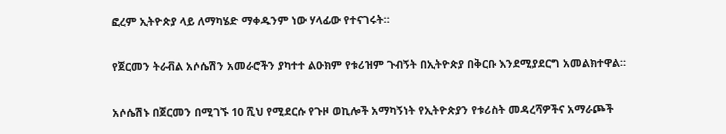ፎረም ኢትዮጵያ ላይ ለማካሄድ ማቀዱንም ነው ሃላፊው የተናገሩት።

የጀርመን ትራቭል አሶሴሽን አመራሮችን ያካተተ ልዑክም የቱሪዝም ጉብኝት በኢትዮጵያ በቅርቡ እንደሚያደርግ አመልክተዋል።

አሶሴሽኑ በጀርመን በሚገኙ 10 ሺህ የሚደርሱ የጉዞ ወኪሎች አማካኝነት የኢትዮጵያን የቱሪስት መዳረሻዎችና አማራጮች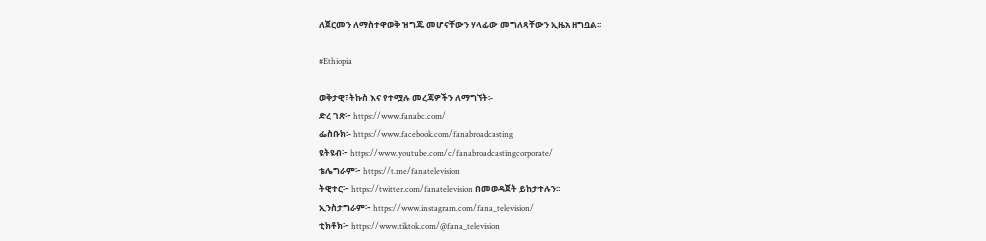ለጀርመን ለማስተዋወቅ ዝግጁ መሆናቸውን ሃላፊው መግለጻቸውን ኢዜአ ዘግቧል፡፡

#Ethiopia

ወቅታዊ፣ትኩስ እና የተሟሉ መረጃዎችን ለማግኘት፡-
ድረ ገጽ፦ https://www.fanabc.com/
ፌስቡክ፡- https://www.facebook.com/fanabroadcasting
ዩትዩብ፦ https://www.youtube.com/c/fanabroadcastingcorporate/
ቴሌግራም፦ https://t.me/fanatelevision
ትዊተር፦ https://twitter.com/fanatelevision በመወዳጀት ይከታተሉን፡፡
ኢንስታግራም፦ https://www.instagram.com/fana_television/
ቲክቶክ፦ https://www.tiktok.com/@fana_television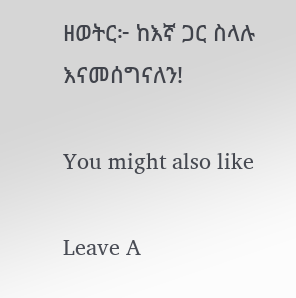ዘወትር፦ ከእኛ ጋር ስላሉ እናመሰግናለን!

You might also like

Leave A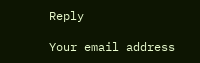Reply

Your email address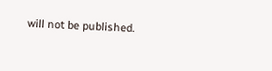will not be published.